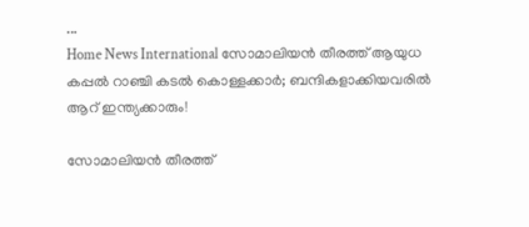...
Home News International സോമാലിയൻ തീരത്ത് ആയുധ കപ്പൽ റാഞ്ചി കടൽ കൊള്ളക്കാർ; ബന്ദികളാക്കിയവരിൽ ആറ് ഇന്ത്യക്കാരും!

സോമാലിയൻ തീരത്ത്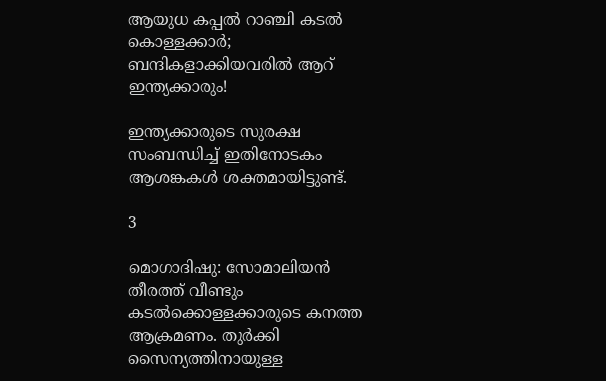ആയുധ കപ്പൽ റാഞ്ചി കടൽ കൊള്ളക്കാർ; ബന്ദികളാക്കിയവരിൽ ആറ് ഇന്ത്യക്കാരും!

ഇന്ത്യക്കാരുടെ സുരക്ഷ സംബന്ധിച്ച് ഇതിനോടകം ആശങ്കകൾ ശക്തമായിട്ടുണ്ട്.

3

മൊഗാദിഷു: സോമാലിയൻ തീരത്ത് വീണ്ടും കടൽക്കൊള്ളക്കാരുടെ കനത്ത ആക്രമണം. തുർക്കി സൈന്യത്തിനായുള്ള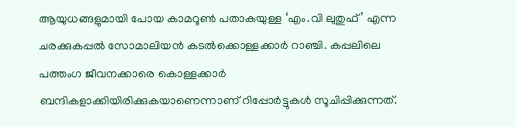ആയുധങ്ങളുമായി പോയ കാമറൂൺ പതാകയുള്ള ‘എം.വി ലുതുഫ്’ എന്ന ചരക്കുകപ്പൽ സോമാലിയൻ കടൽക്കൊള്ളക്കാർ റാഞ്ചി. കപ്പലിലെ പത്തംഗ ജീവനക്കാരെ കൊള്ളക്കാർ ബന്ദികളാക്കിയിരിക്കുകയാണെന്നാണ് റിപ്പോർട്ടുകൾ സൂചിപ്പിക്കുന്നത്.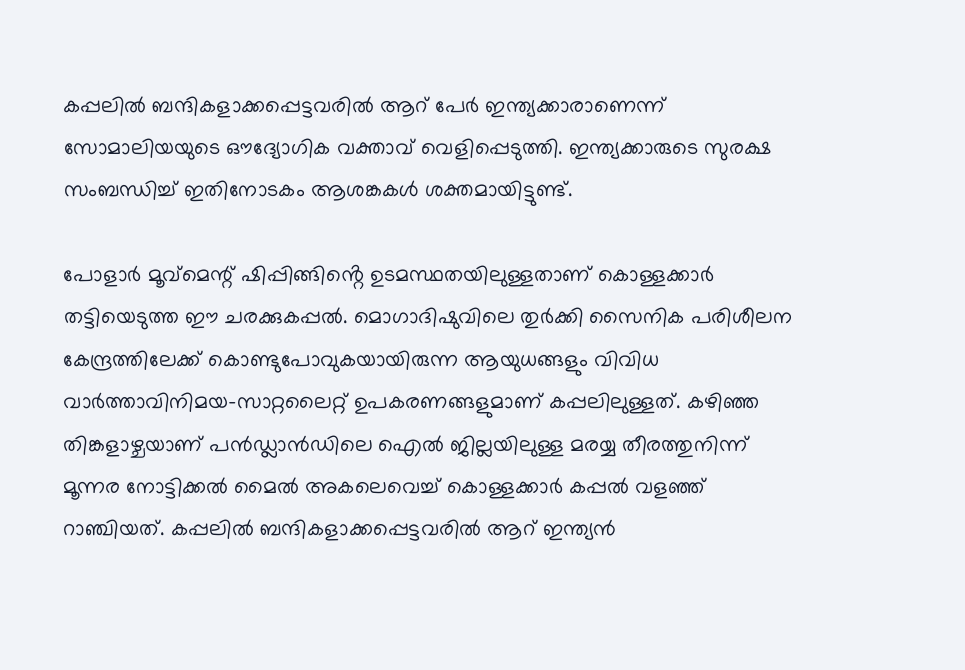കപ്പലിൽ ബന്ദികളാക്കപ്പെട്ടവരിൽ ആറ് പേർ ഇന്ത്യക്കാരാണെന്ന് സോമാലിയയുടെ ഔദ്യോഗിക വക്താവ് വെളിപ്പെടുത്തി. ഇന്ത്യക്കാരുടെ സുരക്ഷ സംബന്ധിച്ച് ഇതിനോടകം ആശങ്കകൾ ശക്തമായിട്ടുണ്ട്.

പോളാർ മൂവ്മെന്റ് ഷിപ്പിങ്ങിൻ്റെ ഉടമസ്ഥതയിലുള്ളതാണ് കൊള്ളക്കാർ തട്ടിയെടുത്ത ഈ ചരക്കുകപ്പൽ. മൊഗാദിഷുവിലെ തുർക്കി സൈനിക പരിശീലന കേന്ദ്രത്തിലേക്ക് കൊണ്ടുപോവുകയായിരുന്ന ആയുധങ്ങളും വിവിധ വാർത്താവിനിമയ-സാറ്റലൈറ്റ് ഉപകരണങ്ങളുമാണ് കപ്പലിലുള്ളത്. കഴിഞ്ഞ തിങ്കളാഴ്ചയാണ് പൻഡ്ലാൻഡിലെ ഐൽ ജില്ലയിലുള്ള മരയ്യ തീരത്തുനിന്ന് മൂന്നര നോട്ടിക്കൽ മൈൽ അകലെവെച്ച് കൊള്ളക്കാർ കപ്പൽ വളഞ്ഞ് റാഞ്ചിയത്. കപ്പലിൽ ബന്ദികളാക്കപ്പെട്ടവരിൽ ആറ് ഇന്ത്യൻ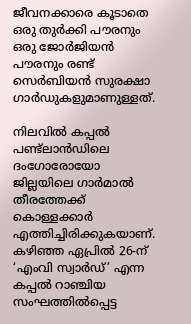ജീവനക്കാരെ കൂടാതെ ഒരു തുർക്കി പൗരനും ഒരു ജോർജിയൻ പൗരനും രണ്ട് സെർബിയൻ സുരക്ഷാ ഗാർഡുകളുമാണുള്ളത്.

നിലവിൽ കപ്പൽ പണ്ട്ലാൻഡിലെ ദംഗോരോയോ ജില്ലയിലെ ഗാർമാൽ തീരത്തേക്ക് കൊള്ളക്കാർ എത്തിച്ചിരിക്കുകയാണ്. കഴിഞ്ഞ ഏപ്രിൽ 26-ന് ‘എംവി സ്വാർഡ്’ എന്ന കപ്പൽ റാഞ്ചിയ സംഘത്തിൽപ്പെട്ട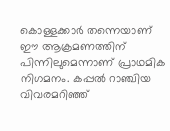കൊള്ളക്കാർ തന്നെയാണ് ഈ ആക്രമണത്തിന് പിന്നിലുമെന്നാണ് പ്രാഥമിക നിഗമനം. കപ്പൽ റാഞ്ചിയ വിവരമറിഞ്ഞ്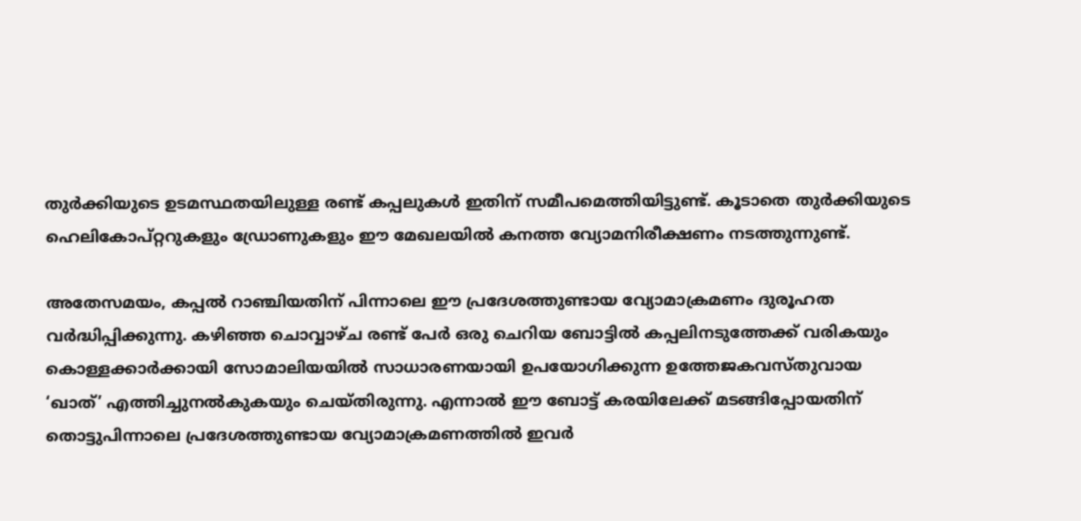തുർക്കിയുടെ ഉടമസ്ഥതയിലുള്ള രണ്ട് കപ്പലുകൾ ഇതിന് സമീപമെത്തിയിട്ടുണ്ട്. കൂടാതെ തുർക്കിയുടെ ഹെലികോപ്റ്ററുകളും ഡ്രോണുകളും ഈ മേഖലയിൽ കനത്ത വ്യോമനിരീക്ഷണം നടത്തുന്നുണ്ട്.

അതേസമയം, കപ്പൽ റാഞ്ചിയതിന് പിന്നാലെ ഈ പ്രദേശത്തുണ്ടായ വ്യോമാക്രമണം ദുരൂഹത വർദ്ധിപ്പിക്കുന്നു. കഴിഞ്ഞ ചൊവ്വാഴ്ച രണ്ട് പേർ ഒരു ചെറിയ ബോട്ടിൽ കപ്പലിനടുത്തേക്ക് വരികയും കൊള്ളക്കാർക്കായി സോമാലിയയിൽ സാധാരണയായി ഉപയോഗിക്കുന്ന ഉത്തേജകവസ്തുവായ ‘ഖാത്’ എത്തിച്ചുനൽകുകയും ചെയ്തിരുന്നു. എന്നാൽ ഈ ബോട്ട് കരയിലേക്ക് മടങ്ങിപ്പോയതിന് തൊട്ടുപിന്നാലെ പ്രദേശത്തുണ്ടായ വ്യോമാക്രമണത്തിൽ ഇവർ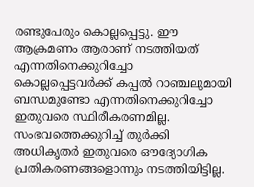രണ്ടുപേരും കൊല്ലപ്പെട്ടു. ഈ ആക്രമണം ആരാണ് നടത്തിയത് എന്നതിനെക്കുറിച്ചോ കൊല്ലപ്പെട്ടവർക്ക് കപ്പൽ റാഞ്ചലുമായി ബന്ധമുണ്ടോ എന്നതിനെക്കുറിച്ചോ ഇതുവരെ സ്ഥിരീകരണമില്ല. സംഭവത്തെക്കുറിച്ച് തുർക്കി അധികൃതർ ഇതുവരെ ഔദ്യോഗിക പ്രതികരണങ്ങളൊന്നും നടത്തിയിട്ടില്ല.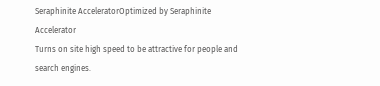Seraphinite AcceleratorOptimized by Seraphinite Accelerator
Turns on site high speed to be attractive for people and search engines.